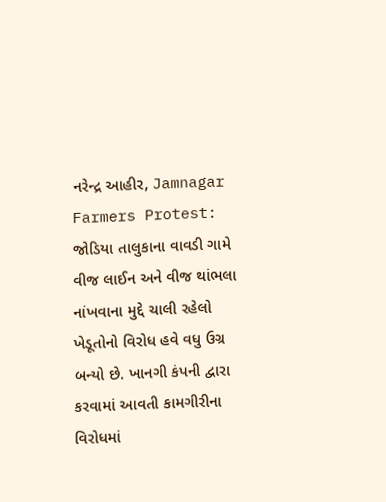નરેન્દ્ર આહીર, Jamnagar Farmers Protest: જોડિયા તાલુકાના વાવડી ગામે વીજ લાઈન અને વીજ થાંભલા નાંખવાના મુદ્દે ચાલી રહેલો ખેડૂતોનો વિરોધ હવે વધુ ઉગ્ર બન્યો છે. ખાનગી કંપની દ્વારા કરવામાં આવતી કામગીરીના વિરોધમાં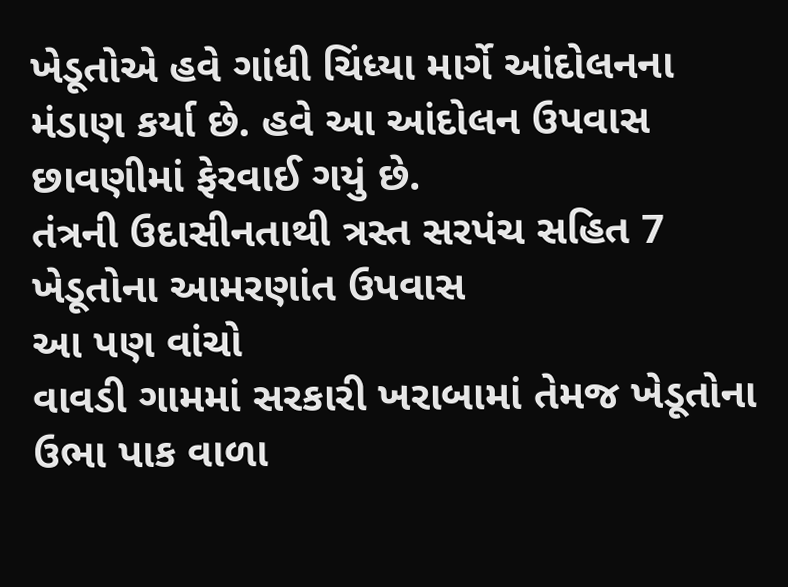ખેડૂતોએ હવે ગાંધી ચિંધ્યા માર્ગે આંદોલનના મંડાણ કર્યા છે. હવે આ આંદોલન ઉપવાસ છાવણીમાં ફેરવાઈ ગયું છે.
તંત્રની ઉદાસીનતાથી ત્રસ્ત સરપંચ સહિત 7 ખેડૂતોના આમરણાંત ઉપવાસ
આ પણ વાંચો
વાવડી ગામમાં સરકારી ખરાબામાં તેમજ ખેડૂતોના ઉભા પાક વાળા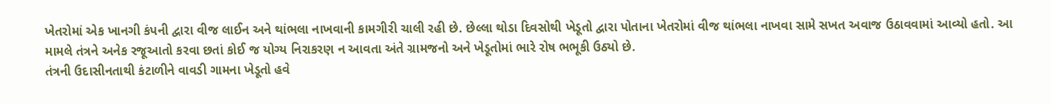ખેતરોમાં એક ખાનગી કંપની દ્વારા વીજ લાઈન અને થાંભલા નાખવાની કામગીરી ચાલી રહી છે. છેલ્લા થોડા દિવસોથી ખેડૂતો દ્વારા પોતાના ખેતરોમાં વીજ થાંભલા નાખવા સામે સખત અવાજ ઉઠાવવામાં આવ્યો હતો. આ મામલે તંત્રને અનેક રજૂઆતો કરવા છતાં કોઈ જ યોગ્ય નિરાકરણ ન આવતા અંતે ગ્રામજનો અને ખેડૂતોમાં ભારે રોષ ભભૂકી ઉઠ્યો છે.
તંત્રની ઉદાસીનતાથી કંટાળીને વાવડી ગામના ખેડૂતો હવે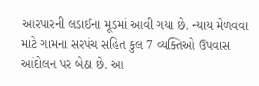આરપારની લડાઈના મૂડમાં આવી ગયા છે. ન્યાય મેળવવા માટે ગામના સરપંચ સહિત કુલ 7 વ્યક્તિઓ ઉપવાસ આંદોલન પર બેઠા છે. આ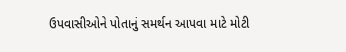ઉપવાસીઓને પોતાનું સમર્થન આપવા માટે મોટી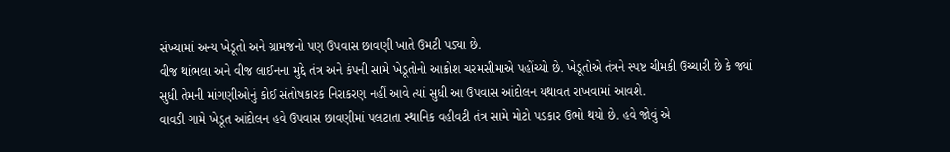સંખ્યામાં અન્ય ખેડૂતો અને ગ્રામજનો પણ ઉપવાસ છાવણી ખાતે ઉમટી પડ્યા છે.
વીજ થાંભલા અને વીજ લાઈનના મુદ્દે તંત્ર અને કંપની સામે ખેડૂતોનો આક્રોશ ચરમસીમાએ પહોંચ્યો છે. ખેડૂતોએ તંત્રને સ્પષ્ટ ચીમકી ઉચ્ચારી છે કે જ્યાં સુધી તેમની માંગણીઓનું કોઈ સંતોષકારક નિરાકરણ નહીં આવે ત્યાં સુધી આ ઉપવાસ આંદોલન યથાવત રાખવામાં આવશે.
વાવડી ગામે ખેડૂત આંદોલન હવે ઉપવાસ છાવણીમાં પલટાતા સ્થાનિક વહીવટી તંત્ર સામે મોટો પડકાર ઉભો થયો છે. હવે જોવું એ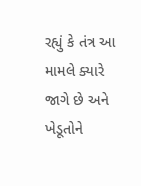રહ્યું કે તંત્ર આ મામલે ક્યારે જાગે છે અને ખેડૂતોને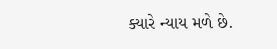ક્યારે ન્યાય મળે છે.